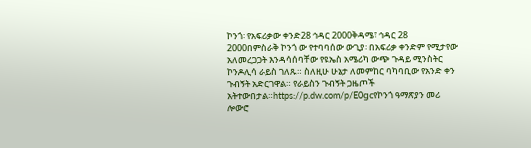ኮንጎ፡ የአፍሪቃው ቀንድ28 ኅዳር 2000ቅዳሜ፣ ኅዳር 28 2000በምስራቅ ኮንጎ ው የተባባሰው ውጊያ፡ በአፍሪቃ ቀንድም የሚታየው አለመረጋጋት እንዳሳሰባቸው የዩኤስ አሜሪካ ውጭ ጉዳይ ሚንስትር ኮንዶሊሳ ራይስ ገለጹ። ስለዚሁ ሁኔታ ለመምከር ባካባቢው የአንድ ቀን ጉብኝት አድርገዋል። የራይስን ጉብኝት ጋዜጦች አትተውበታል።https://p.dw.com/p/E0gcየኮንጎ ዓማጽያን መሪ ሎውሮ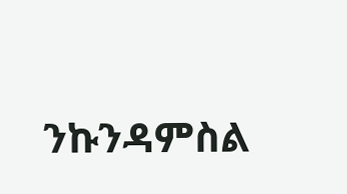ንኩንዳምስል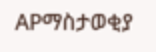APማስታወቂያ